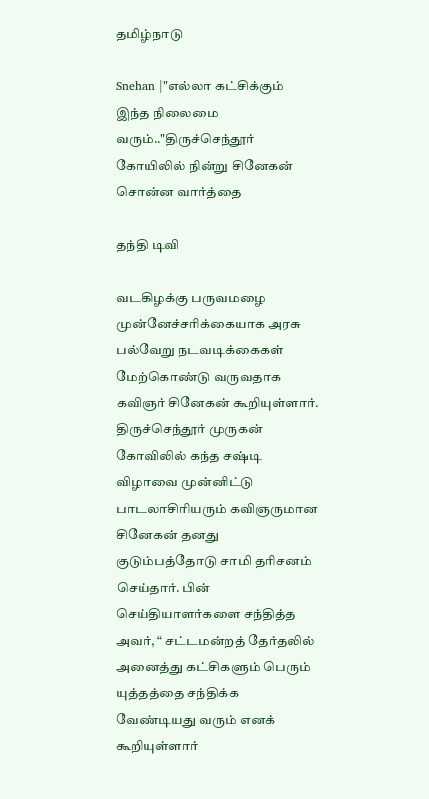தமிழ்நாடு

Snehan |"எல்லா கட்சிக்கும் இந்த நிலைமை வரும்.."திருச்செந்தூர் கோயிலில் நின்று சினேகன் சொன்ன வார்த்தை

தந்தி டிவி

வடகிழக்கு பருவமழை முன்னேச்சரிக்கையாக அரசு பல்வேறு நடவடிக்கைகள் மேற்கொண்டு வருவதாக கவிஞர் சினேகன் கூறியுள்ளார். திருச்செந்தூர் முருகன் கோவிலில் கந்த சஷ்டி விழாவை முன்னிட்டு பாடலாசிரியரும் கவிஞருமான சினேகன் தனது குடும்பத்தோடு சாமி தரிசனம் செய்தார். பின் செய்தியாளர்களை சந்தித்த அவர், “ சட்டமன்றத் தேர்தலில் அனைத்து கட்சிகளும் பெரும் யுத்தத்தை சந்திக்க வேண்டியது வரும் எனக் கூறியுள்ளார்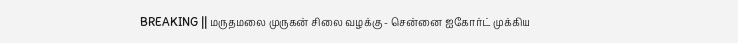BREAKING || மருதமலை முருகன் சிலை வழக்கு - சென்னை ஐகோர்ட் முக்கிய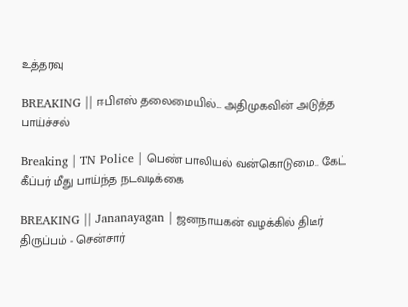உத்தரவு

BREAKING || ஈபிஎஸ் தலைமையில்... அதிமுகவின் அடுத்த பாய்ச்சல்

Breaking | TN Police | பெண் பாலியல் வன்கொடுமை.. கேட் கீப்பர் மீது பாய்ந்த நடவடிக்கை

BREAKING || Jananayagan | ஜனநாயகன் வழக்கில் திடீர் திருப்பம் - சென்சார்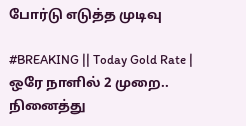போர்டு எடுத்த முடிவு

#BREAKING || Today Gold Rate | ஒரே நாளில் 2 முறை.. நினைத்து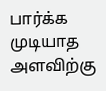பார்க்க முடியாத அளவிற்கு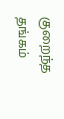குறைந்த தங்கம்